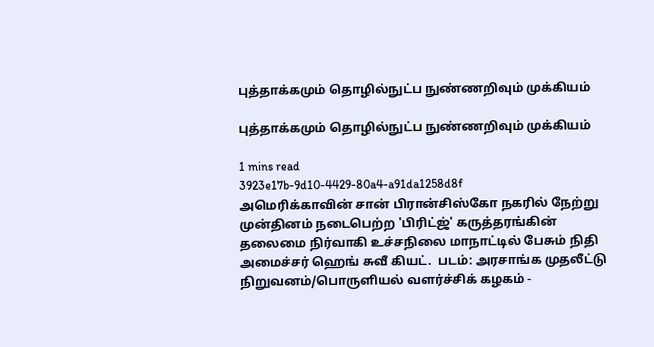புத்தாக்கமும் தொழில்நுட்ப நுண்ணறிவும் முக்கியம்

புத்தாக்கமும் தொழில்நுட்ப நுண்ணறிவும் முக்கியம்

1 mins read
3923e17b-9d10-4429-80a4-a91da1258d8f
அமெரிக்காவின் சான் பிரான்சிஸ்கோ நகரில் நேற்று முன்தினம் நடைபெற்ற 'பிரிட்ஜ்' கருத்தரங்கின் தலைமை நிர்வாகி உச்சநிலை மாநாட்டில் பேசும் நிதி அமைச்சர் ஹெங் சுவீ கியட்.  படம்: அரசாங்க முதலீட்டு நிறுவனம்/பொருளியல் வளர்ச்சிக் கழகம் -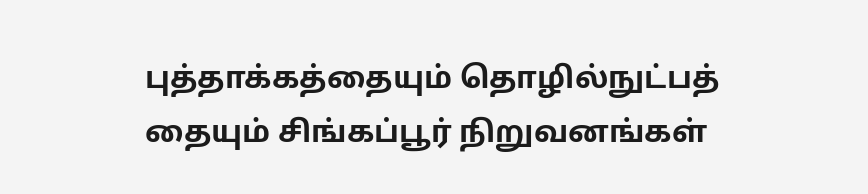புத்தாக்கத்தையும் தொழில்நுட்பத் தையும் சிங்கப்பூர் நிறுவனங்கள்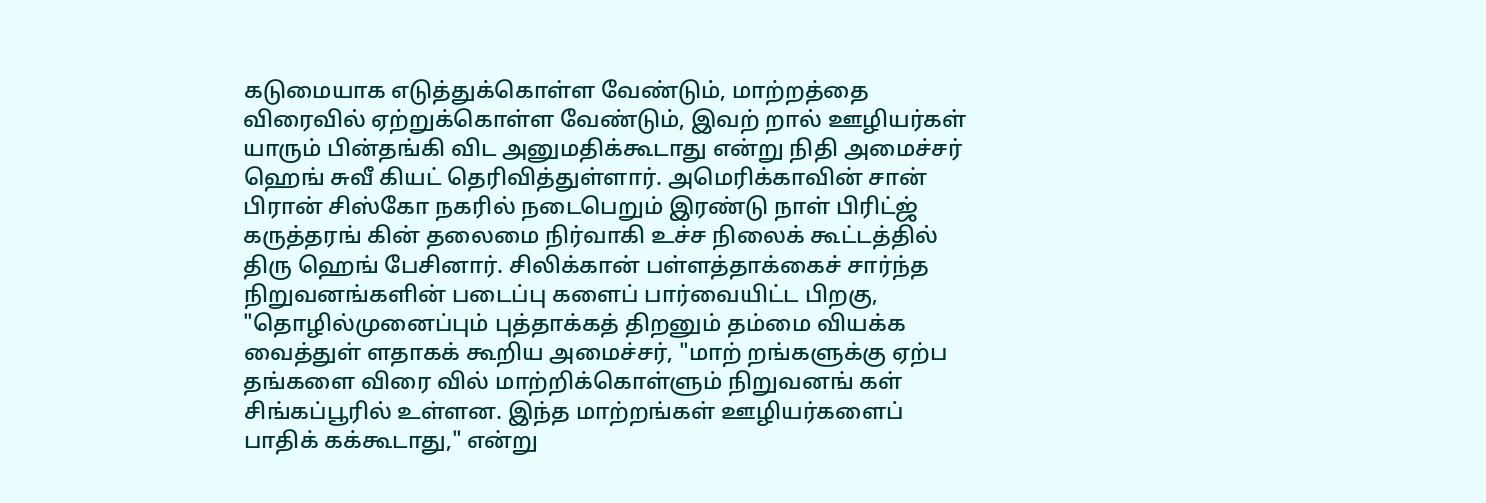கடுமையாக எடுத்துக்கொள்ள வேண்டும், மாற்றத்தை விரைவில் ஏற்றுக்கொள்ள வேண்டும், இவற் றால் ஊழியர்கள் யாரும் பின்தங்கி விட அனுமதிக்கூடாது என்று நிதி அமைச்சர் ஹெங் சுவீ கியட் தெரிவித்துள்ளார். அமெரிக்காவின் சான் பிரான் சிஸ்கோ நகரில் நடைபெறும் இரண்டு நாள் பிரிட்ஜ் கருத்தரங் கின் தலைமை நிர்வாகி உச்ச நிலைக் கூட்டத்தில் திரு ஹெங் பேசினார். சிலிக்கான் பள்ளத்தாக்கைச் சார்ந்த நிறுவனங்களின் படைப்பு களைப் பார்வையிட்ட பிறகு, "தொழில்முனைப்பும் புத்தாக்கத் திறனும் தம்மை வியக்க வைத்துள் ளதாகக் கூறிய அமைச்சர், "மாற் றங்களுக்கு ஏற்ப தங்களை விரை வில் மாற்றிக்கொள்ளும் நிறுவனங் கள் சிங்கப்பூரில் உள்ளன. இந்த மாற்றங்கள் ஊழியர்களைப் பாதிக் கக்கூடாது," என்று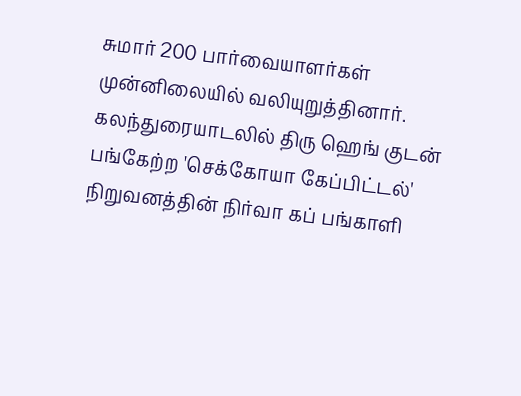சுமார் 200 பார்வையாளர்கள் முன்னிலையில் வலியுறுத்தினார். கலந்துரையாடலில் திரு ஹெங் குடன் பங்கேற்ற 'செக்கோயா கேப்பிட்டல்' நிறுவனத்தின் நிர்வா கப் பங்காளி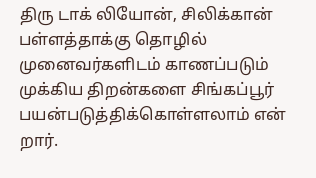திரு டாக் லியோன், சிலிக்கான் பள்ளத்தாக்கு தொழில் முனைவர்களிடம் காணப்படும் முக்கிய திறன்களை சிங்கப்பூர் பயன்படுத்திக்கொள்ளலாம் என் றார்.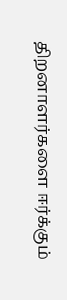திறனாளர்களை ஈர்க்கும்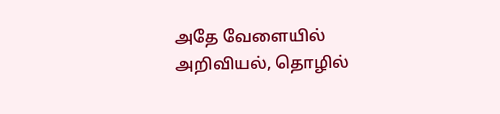அதே வேளையில் அறிவியல், தொழில்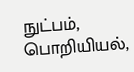நுட்பம், பொறியியல்,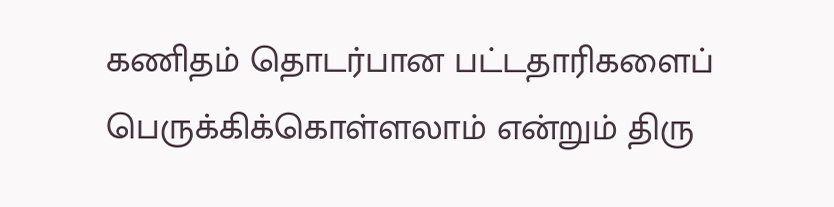கணிதம் தொடர்பான பட்டதாரிகளைப் பெருக்கிக்கொள்ளலாம் என்றும் திரு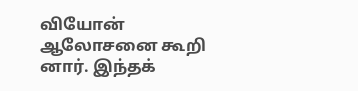வியோன் ஆலோசனை கூறி னார். இந்தக்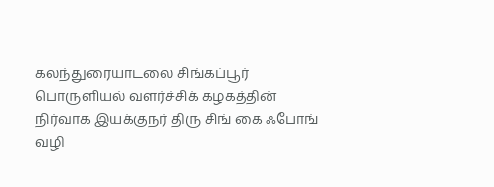கலந்துரையாடலை சிங்கப்பூர் பொருளியல் வளர்ச்சிக் கழகத்தின் நிர்வாக இயக்குநர் திரு சிங் கை ஃபோங் வழி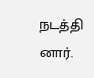நடத்தி னார்.